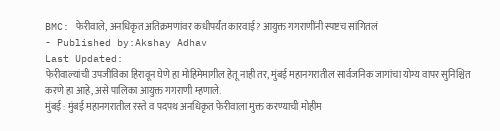BMC: फेरीवाले, अनधिकृत अतिक्रमणांवर कधीपर्यंत कारवाई? आयुक्त गगराणींनी स्पष्टच सांगितलं
- Published by:Akshay Adhav
Last Updated:
फेरीवाल्यांची उपजीविका हिरावून घेणे हा मोहिमेमागील हेतू नाही तर, मुंबई महानगरातील सार्वजनिक जागांचा योग्य वापर सुनिश्चित करणे हा आहे, असे पालिका आयुक्त गगराणी म्हणाले.
मुंबई : मुंबई महानगरातील रस्ते व पदपथ अनधिकृत फेरीवाला मुक्त करण्याची मोहीम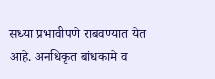सध्या प्रभावीपणे राबवण्यात येत आहे. अनधिकृत बांधकामे व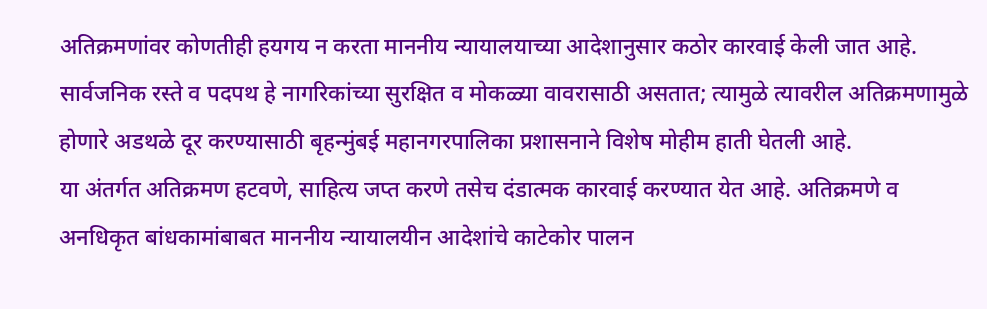अतिक्रमणांवर कोणतीही हयगय न करता माननीय न्यायालयाच्या आदेशानुसार कठोर कारवाई केली जात आहे. सार्वजनिक रस्ते व पदपथ हे नागरिकांच्या सुरक्षित व मोकळ्या वावरासाठी असतात; त्यामुळे त्यावरील अतिक्रमणामुळे होणारे अडथळे दूर करण्यासाठी बृहन्मुंबई महानगरपालिका प्रशासनाने विशेष मोहीम हाती घेतली आहे.
या अंतर्गत अतिक्रमण हटवणे, साहित्य जप्त करणे तसेच दंडात्मक कारवाई करण्यात येत आहे. अतिक्रमणे व अनधिकृत बांधकामांबाबत माननीय न्यायालयीन आदेशांचे काटेकोर पालन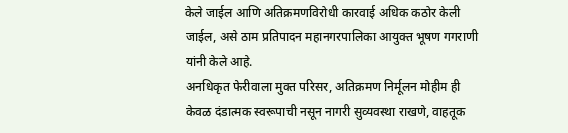केले जाईल आणि अतिक्रमणविरोधी कारवाई अधिक कठोर केली जाईल, असे ठाम प्रतिपादन महानगरपालिका आयुक्त भूषण गगराणी यांनी केले आहे.
अनधिकृत फेरीवाला मुक्त परिसर, अतिक्रमण निर्मूलन मोहीम ही केवळ दंडात्मक स्वरूपाची नसून नागरी सुव्यवस्था राखणे, वाहतूक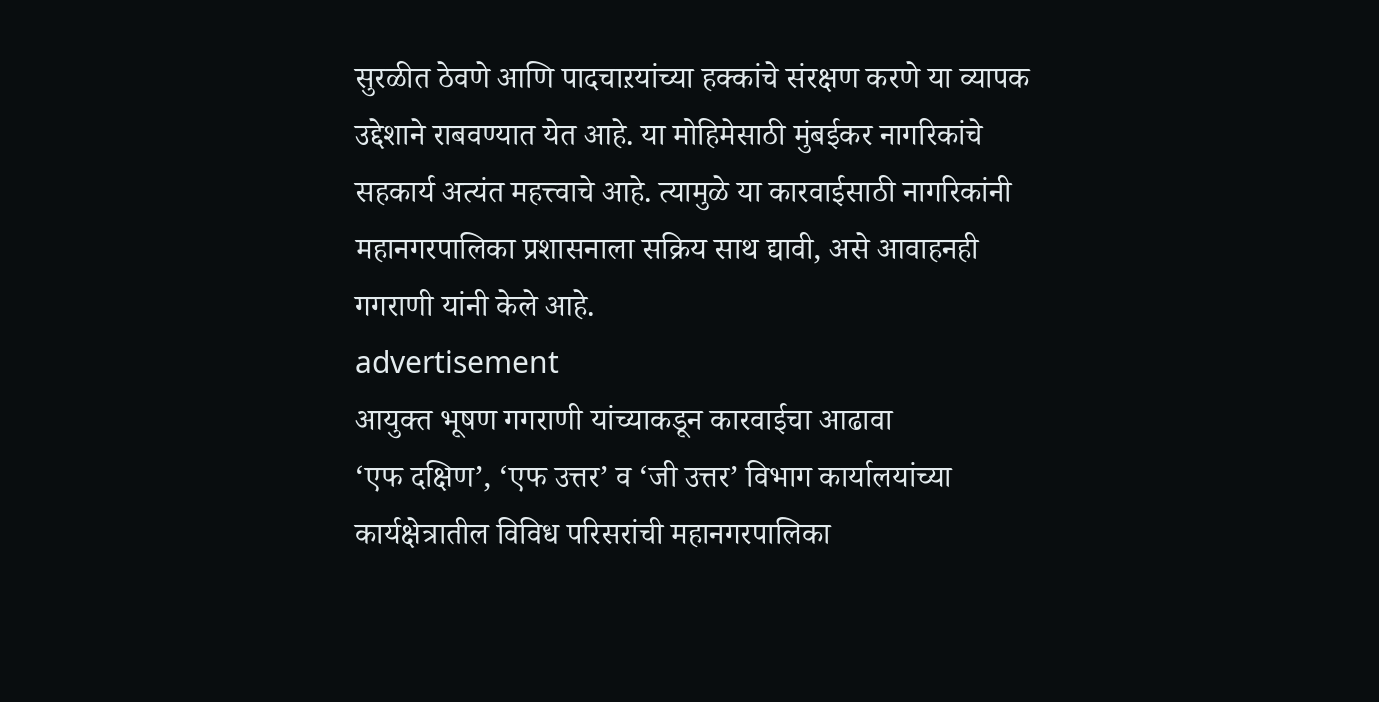सुरळीत ठेवणे आणि पादचाऱयांच्या हक्कांचे संरक्षण करणे या व्यापक उद्देशाने राबवण्यात येत आहे. या मोहिमेसाठी मुंबईकर नागरिकांचे सहकार्य अत्यंत महत्त्वाचे आहे. त्यामुळे या कारवाईसाठी नागरिकांनी महानगरपालिका प्रशासनाला सक्रिय साथ द्यावी, असे आवाहनही गगराणी यांनी केले आहे.
advertisement
आयुक्त भूषण गगराणी यांच्याकडून कारवाईचा आढावा
‘एफ दक्षिण’, ‘एफ उत्तर’ व ‘जी उत्तर’ विभाग कार्यालयांच्या कार्यक्षेत्रातील विविध परिसरांची महानगरपालिका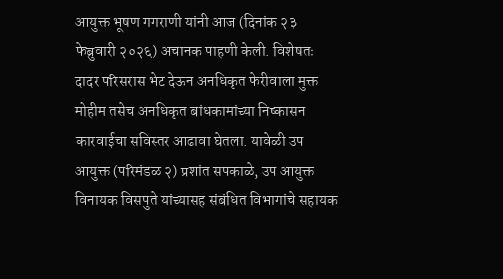आयुक्त भूषण गगराणी यांनी आज (दिनांक २३ फेब्रुवारी २०२६) अचानक पाहणी केली. विशेषतः दादर परिसरास भेट देऊन अनधिकृत फेरीवाला मुक्त मोहीम तसेच अनधिकृत बांधकामांच्या निष्कासन कारवाईचा सविस्तर आढावा घेतला. यावेळी उप आयुक्त (परिमंडळ २) प्रशांत सपकाळे, उप आयुक्त विनायक विसपुते यांच्यासह संबंधित विभागांचे सहायक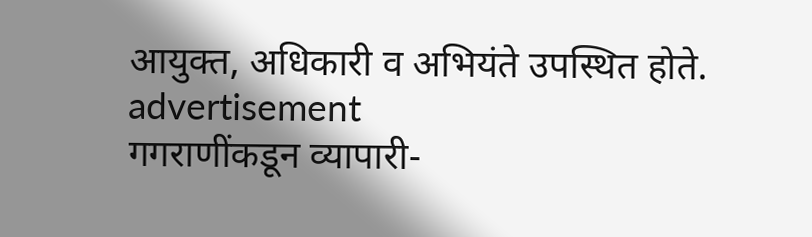आयुक्त, अधिकारी व अभियंते उपस्थित होते.
advertisement
गगराणींकडून व्यापारी-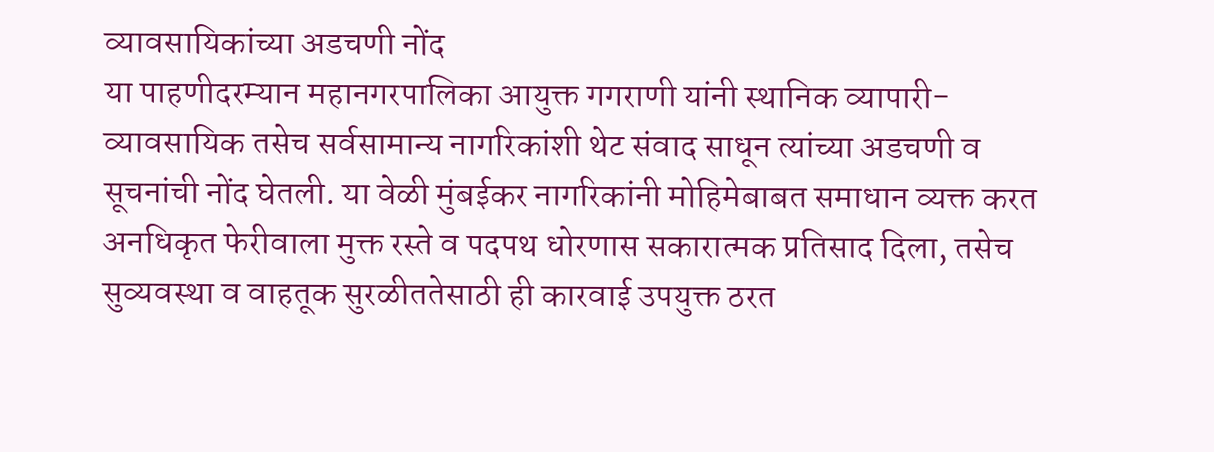व्यावसायिकांच्या अडचणी नोंद
या पाहणीदरम्यान महानगरपालिका आयुक्त गगराणी यांनी स्थानिक व्यापारी-व्यावसायिक तसेच सर्वसामान्य नागरिकांशी थेट संवाद साधून त्यांच्या अडचणी व सूचनांची नोंद घेतली. या वेळी मुंबईकर नागरिकांनी मोहिमेबाबत समाधान व्यक्त करत अनधिकृत फेरीवाला मुक्त रस्ते व पदपथ धोरणास सकारात्मक प्रतिसाद दिला, तसेच सुव्यवस्था व वाहतूक सुरळीततेसाठी ही कारवाई उपयुक्त ठरत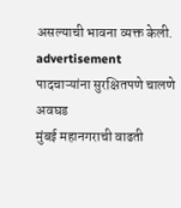असल्याची भावना व्यक्त केली.
advertisement
पादचाऱ्यांना सुरक्षितपणे चालणे अवघड
मुंबई महानगराची वाढती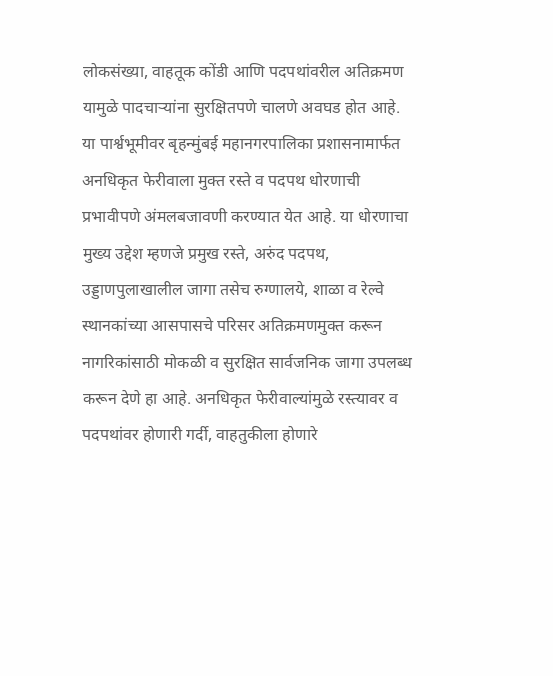लोकसंख्या, वाहतूक कोंडी आणि पदपथांवरील अतिक्रमण यामुळे पादचाऱ्यांना सुरक्षितपणे चालणे अवघड होत आहे. या पार्श्वभूमीवर बृहन्मुंबई महानगरपालिका प्रशासनामार्फत अनधिकृत फेरीवाला मुक्त रस्ते व पदपथ धोरणाची प्रभावीपणे अंमलबजावणी करण्यात येत आहे. या धोरणाचा मुख्य उद्देश म्हणजे प्रमुख रस्ते, अरुंद पदपथ, उड्डाणपुलाखालील जागा तसेच रुग्णालये, शाळा व रेल्वे स्थानकांच्या आसपासचे परिसर अतिक्रमणमुक्त करून नागरिकांसाठी मोकळी व सुरक्षित सार्वजनिक जागा उपलब्ध करून देणे हा आहे. अनधिकृत फेरीवाल्यांमुळे रस्त्यावर व पदपथांवर होणारी गर्दी, वाहतुकीला होणारे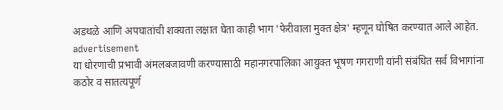अडथळे आणि अपघातांची शक्यता लक्षात घेता काही भाग 'फेरीवाला मुक्त क्षेत्र' म्हणून घोषित करण्यात आले आहेत.
advertisement
या धोरणाची प्रभावी अंमलबजावणी करण्यासाठी महानगरपालिका आयुक्त भूषण गगराणी यांनी संबंधित सर्व विभागांना कठोर व सातत्यपूर्ण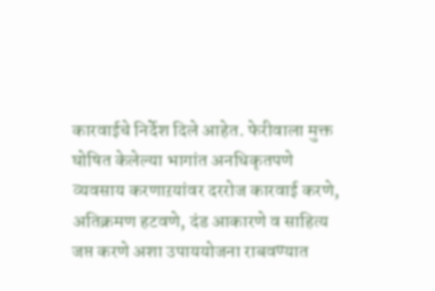कारवाईचे निर्देश दिले आहेत. फेरीवाला मुक्त घोषित केलेल्या भागांत अनधिकृतपणे व्यवसाय करणाऱयांवर दररोज कारवाई करणे, अतिक्रमण हटवणे, दंड आकारणे व साहित्य जप्त करणे अशा उपाययोजना राबवण्यात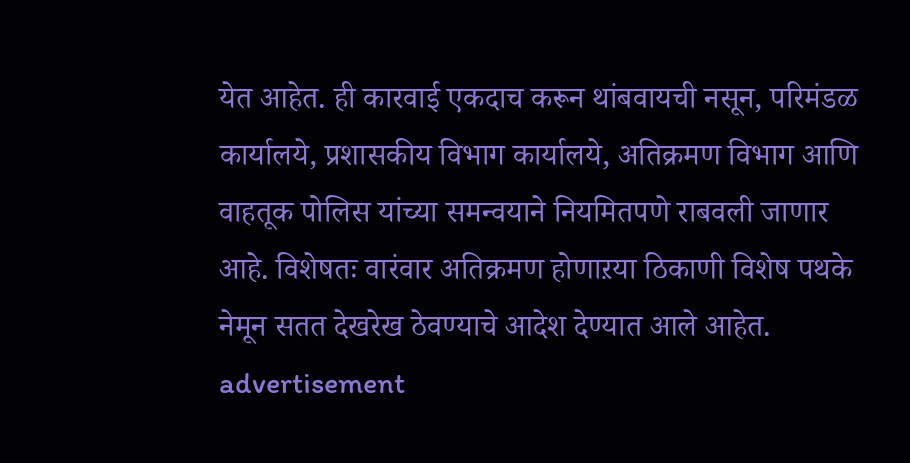येत आहेत. ही कारवाई एकदाच करून थांबवायची नसून, परिमंडळ कार्यालये, प्रशासकीय विभाग कार्यालये, अतिक्रमण विभाग आणि वाहतूक पोलिस यांच्या समन्वयाने नियमितपणे राबवली जाणार आहे. विशेषतः वारंवार अतिक्रमण होणाऱया ठिकाणी विशेष पथके नेमून सतत देखरेख ठेवण्याचे आदेश देण्यात आले आहेत.
advertisement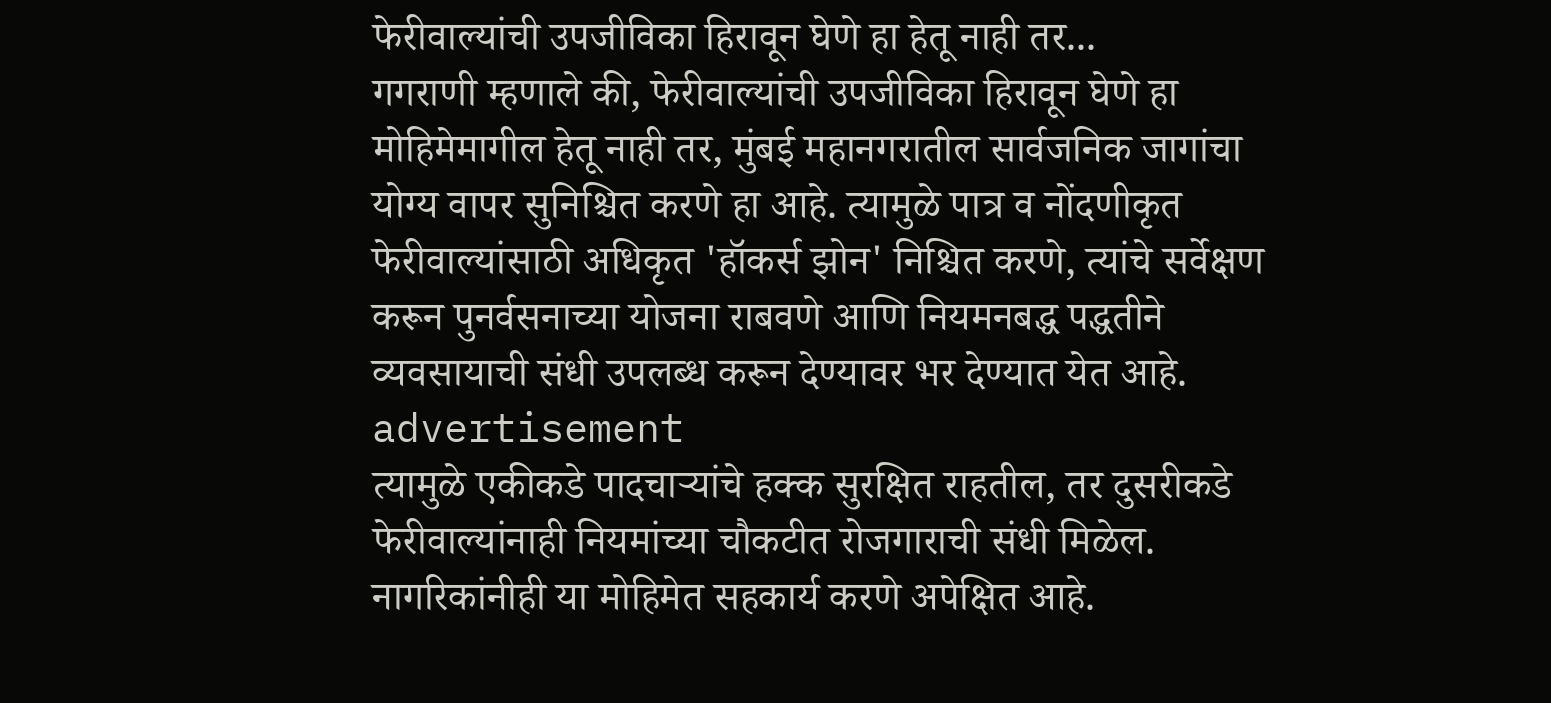फेरीवाल्यांची उपजीविका हिरावून घेणे हा हेतू नाही तर...
गगराणी म्हणाले की, फेरीवाल्यांची उपजीविका हिरावून घेणे हा मोहिमेमागील हेतू नाही तर, मुंबई महानगरातील सार्वजनिक जागांचा योग्य वापर सुनिश्चित करणे हा आहे. त्यामुळे पात्र व नोंदणीकृत फेरीवाल्यांसाठी अधिकृत 'हॉकर्स झोन' निश्चित करणे, त्यांचे सर्वेक्षण करून पुनर्वसनाच्या योजना राबवणे आणि नियमनबद्ध पद्धतीने व्यवसायाची संधी उपलब्ध करून देण्यावर भर देण्यात येत आहे.
advertisement
त्यामुळे एकीकडे पादचाऱ्यांचे हक्क सुरक्षित राहतील, तर दुसरीकडे फेरीवाल्यांनाही नियमांच्या चौकटीत रोजगाराची संधी मिळेल. नागरिकांनीही या मोहिमेत सहकार्य करणे अपेक्षित आहे.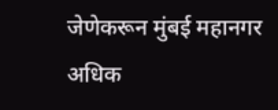जेणेकरून मुंबई महानगर अधिक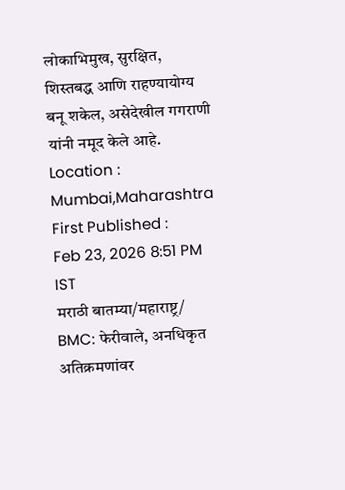लोकाभिमुख, सुरक्षित, शिस्तबद्ध आणि राहण्यायोग्य बनू शकेल, असेदेखील गगराणी यांनी नमूद केले आहे.
Location :
Mumbai,Maharashtra
First Published :
Feb 23, 2026 8:51 PM IST
मराठी बातम्या/महाराष्ट्र/
BMC: फेरीवाले, अनधिकृत अतिक्रमणांवर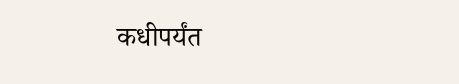कधीपर्यंत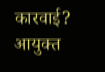कारवाई? आयुक्त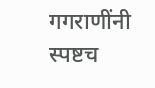गगराणींनी स्पष्टच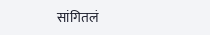सांगितलं